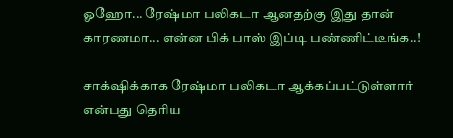ஓஹோ... ரேஷ்மா பலிகடா ஆனதற்கு இது தான் காரணமா... என்ன பிக் பாஸ் இப்டி பண்ணிட்டீங்க..!

சாக்‌ஷிக்காக ரேஷ்மா பலிகடா ஆக்கப்பட்டுள்ளார் என்பது தெரிய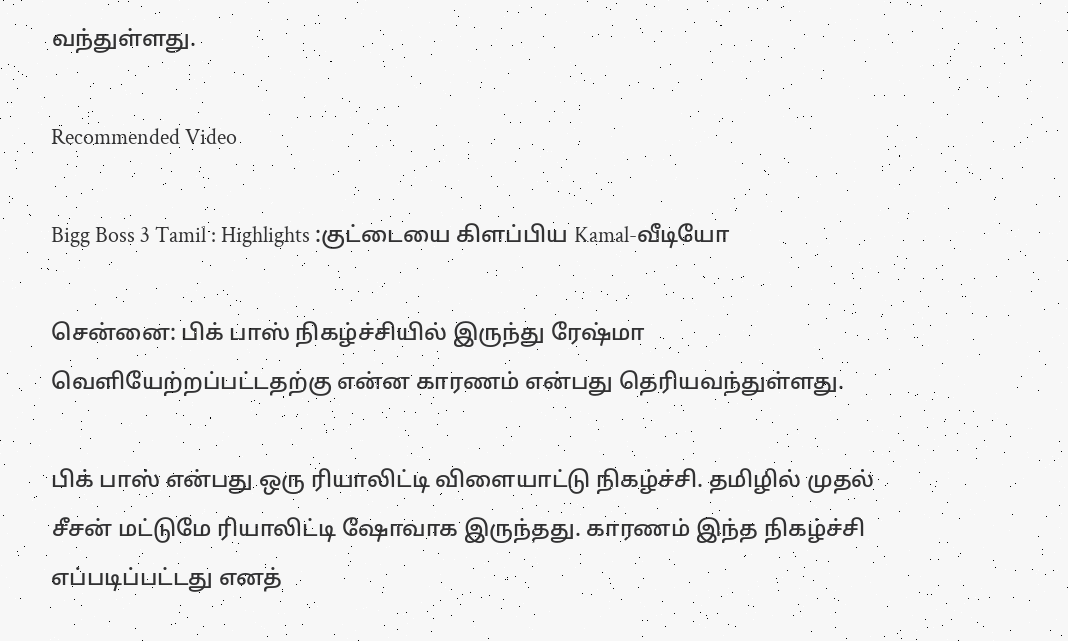வந்துள்ளது.

Recommended Video

Bigg Boss 3 Tamil : Highlights :குட்டையை கிளப்பிய Kamal-வீடியோ

சென்னை: பிக் பாஸ் நிகழ்ச்சியில் இருந்து ரேஷ்மா வெளியேற்றப்பட்டதற்கு என்ன காரணம் என்பது தெரியவந்துள்ளது.

பிக் பாஸ் என்பது ஒரு ரியாலிட்டி விளையாட்டு நிகழ்ச்சி. தமிழில் முதல் சீசன் மட்டுமே ரியாலிட்டி ஷோவாக இருந்தது. காரணம் இந்த நிகழ்ச்சி எப்படிப்பட்டது எனத்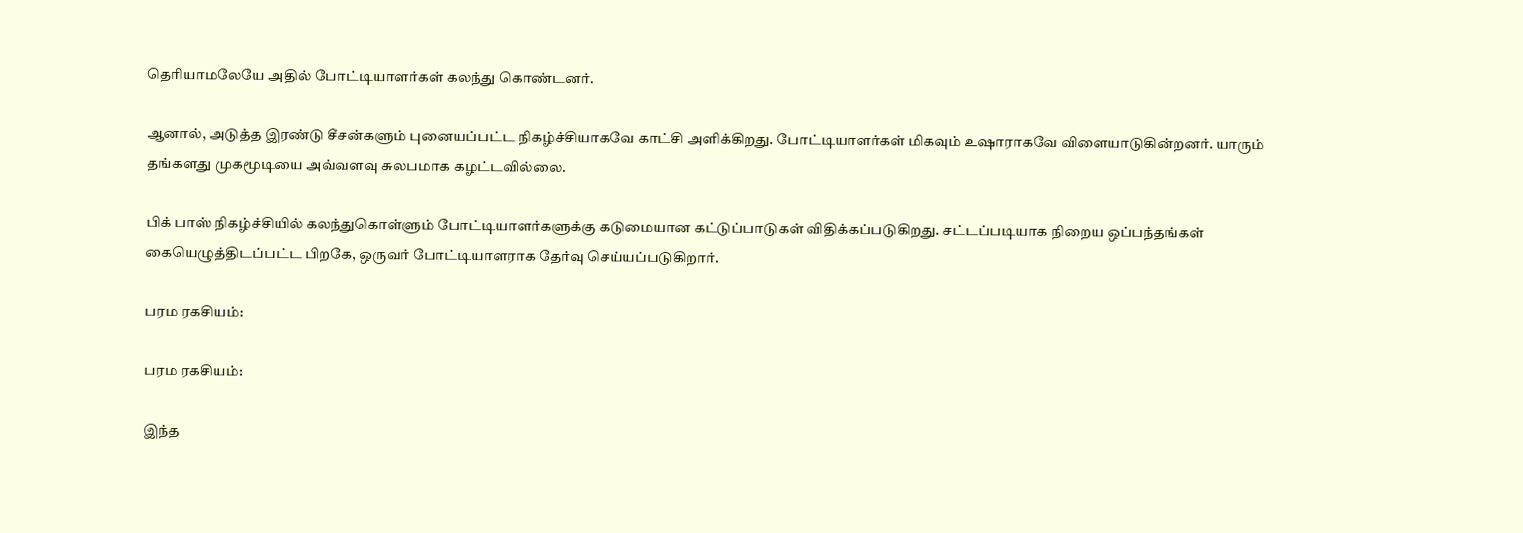தெரியாமலேயே அதில் போட்டியாளர்கள் கலந்து கொண்டனர்.

ஆனால், அடுத்த இரண்டு சீசன்களும் புனையப்பட்ட நிகழ்ச்சியாகவே காட்சி அளிக்கிறது. போட்டியாளர்கள் மிகவும் உஷாராகவே விளையாடுகின்றனர். யாரும் தங்களது முகமூடியை அவ்வளவு சுலபமாக கழட்டவில்லை.

பிக் பாஸ் நிகழ்ச்சியில் கலந்துகொள்ளும் போட்டியாளர்களுக்கு கடுமையான கட்டுப்பாடுகள் விதிக்கப்படுகிறது. சட்டப்படியாக நிறைய ஒப்பந்தங்கள் கையெழுத்திடப்பட்ட பிறகே, ஒருவர் போட்டியாளராக தேர்வு செய்யப்படுகிறார்.

பரம ரகசியம்:

பரம ரகசியம்:

இந்த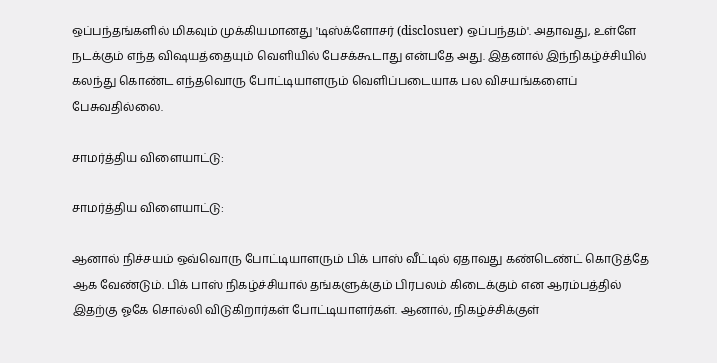ஒப்பந்தங்களில் மிகவும் முக்கியமானது 'டிஸ்க்ளோசர் (disclosuer) ஒப்பந்தம்'. அதாவது, உள்ளே நடக்கும் எந்த விஷயத்தையும் வெளியில் பேசக்கூடாது என்பதே அது. இதனால் இந்நிகழ்ச்சியில் கலந்து கொண்ட எந்தவொரு போட்டியாளரும் வெளிப்படையாக பல விசயங்களைப் பேசுவதில்லை.

சாமர்த்திய விளையாட்டு:

சாமர்த்திய விளையாட்டு:

ஆனால் நிச்சயம் ஒவ்வொரு போட்டியாளரும் பிக் பாஸ் வீட்டில் ஏதாவது கண்டெண்ட் கொடுத்தே ஆக வேண்டும். பிக் பாஸ் நிகழ்ச்சியால் தங்களுக்கும் பிரபலம் கிடைக்கும் என ஆரம்பத்தில் இதற்கு ஓகே சொல்லி விடுகிறார்கள் போட்டியாளர்கள். ஆனால், நிகழ்ச்சிக்குள்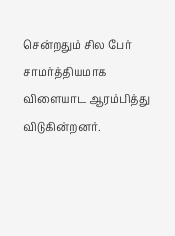சென்றதும் சில பேர் சாமர்த்தியமாக விளையாட ஆரம்பித்து விடுகின்றனர்.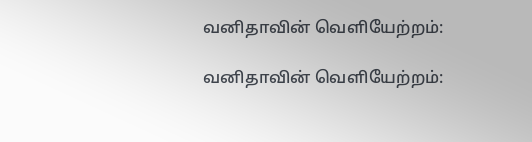வனிதாவின் வெளியேற்றம்:

வனிதாவின் வெளியேற்றம்: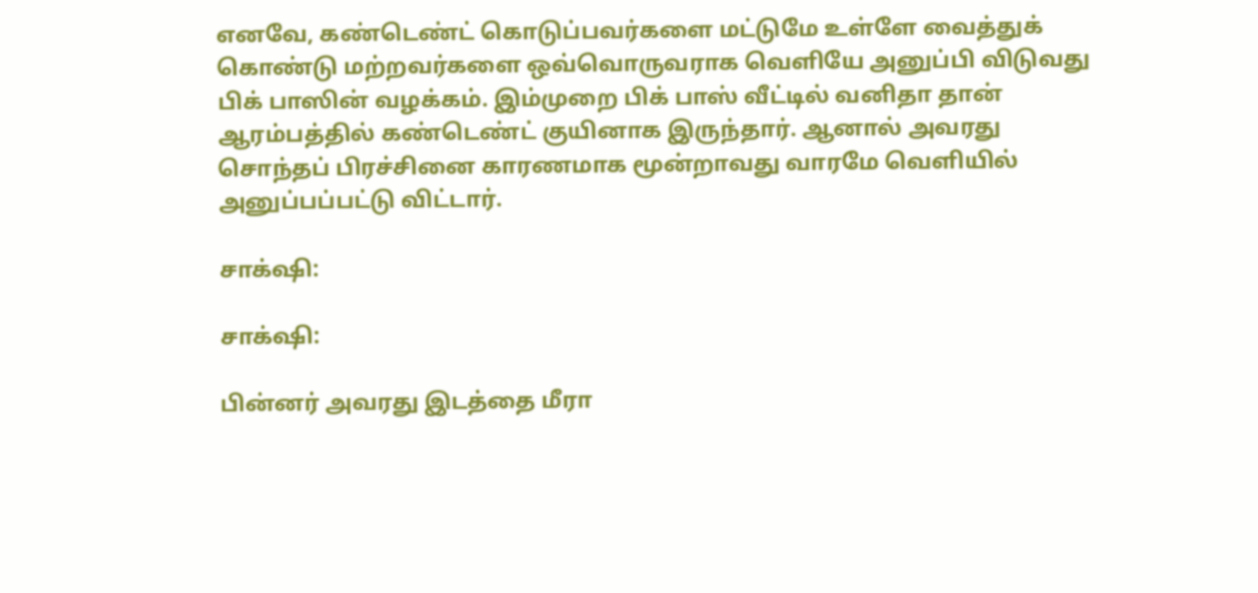எனவே, கண்டெண்ட் கொடுப்பவர்களை மட்டுமே உள்ளே வைத்துக் கொண்டு மற்றவர்களை ஒவ்வொருவராக வெளியே அனுப்பி விடுவது பிக் பாஸின் வழக்கம். இம்முறை பிக் பாஸ் வீட்டில் வனிதா தான் ஆரம்பத்தில் கண்டெண்ட் குயினாக இருந்தார். ஆனால் அவரது சொந்தப் பிரச்சினை காரணமாக மூன்றாவது வாரமே வெளியில் அனுப்பப்பட்டு விட்டார்.

சாக்‌ஷி:

சாக்‌ஷி:

பின்னர் அவரது இடத்தை மீரா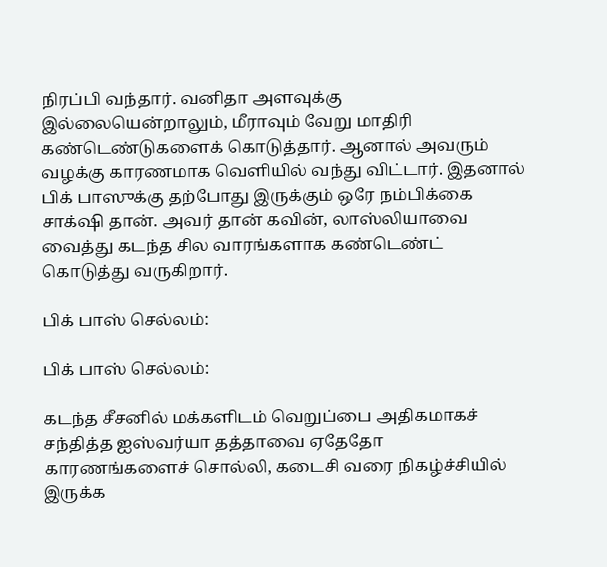நிரப்பி வந்தார். வனிதா அளவுக்கு இல்லையென்றாலும், மீராவும் வேறு மாதிரி கண்டெண்டுகளைக் கொடுத்தார். ஆனால் அவரும் வழக்கு காரணமாக வெளியில் வந்து விட்டார். இதனால் பிக் பாஸுக்கு தற்போது இருக்கும் ஒரே நம்பிக்கை சாக்‌ஷி தான். அவர் தான் கவின், லாஸ்லியாவை வைத்து கடந்த சில வாரங்களாக கண்டெண்ட் கொடுத்து வருகிறார்.

பிக் பாஸ் செல்லம்:

பிக் பாஸ் செல்லம்:

கடந்த சீசனில் மக்களிடம் வெறுப்பை அதிகமாகச் சந்தித்த ஐஸ்வர்யா தத்தாவை ஏதேதோ காரணங்களைச் சொல்லி, கடைசி வரை நிகழ்ச்சியில் இருக்க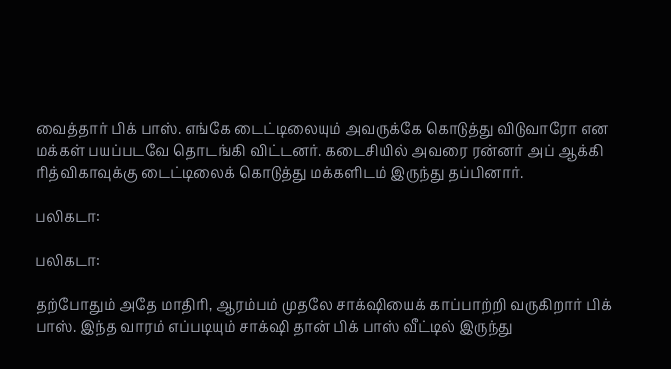வைத்தார் பிக் பாஸ். எங்கே டைட்டிலையும் அவருக்கே கொடுத்து விடுவாரோ என மக்கள் பயப்படவே தொடங்கி விட்டனர். கடைசியில் அவரை ரன்னர் அப் ஆக்கி ரித்விகாவுக்கு டைட்டிலைக் கொடுத்து மக்களிடம் இருந்து தப்பினார்.

பலிகடா:

பலிகடா:

தற்போதும் அதே மாதிரி, ஆரம்பம் முதலே சாக்‌ஷியைக் காப்பாற்றி வருகிறார் பிக் பாஸ். இந்த வாரம் எப்படியும் சாக்‌ஷி தான் பிக் பாஸ் வீட்டில் இருந்து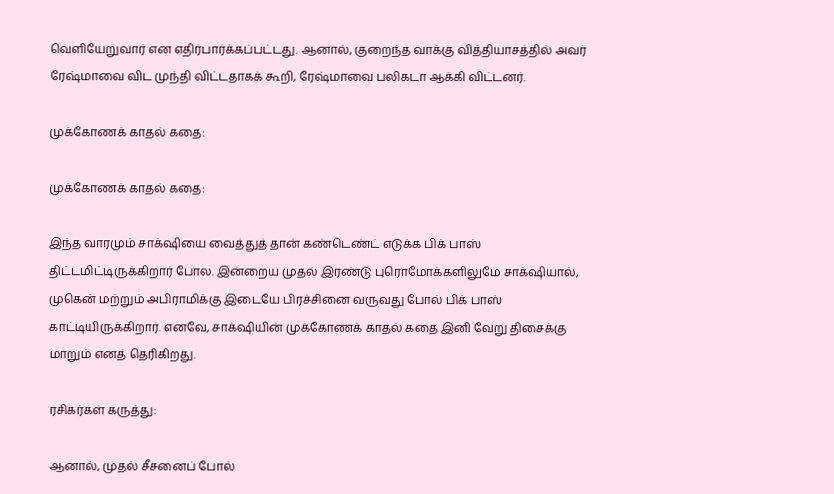வெளியேறுவார் என எதிர்பார்க்கப்பட்டது. ஆனால், குறைந்த வாக்கு வித்தியாசத்தில் அவர் ரேஷ்மாவை விட முந்தி விட்டதாகக் கூறி, ரேஷ்மாவை பலிகடா ஆக்கி விட்டனர்.

முக்கோணக் காதல் கதை:

முக்கோணக் காதல் கதை:

இந்த வாரமும் சாக்‌ஷியை வைத்துத் தான் கண்டெண்ட் எடுக்க பிக் பாஸ் திட்டமிட்டிருக்கிறார் போல. இன்றைய முதல் இரண்டு புரொமோக்களிலுமே சாக்‌ஷியால், முகென் மற்றும் அபிராமிக்கு இடையே பிரச்சினை வருவது போல் பிக் பாஸ் காட்டியிருக்கிறார். எனவே, சாக்‌ஷியின் முக்கோணக் காதல் கதை இனி வேறு திசைக்கு மாறும் எனத் தெரிகிறது.

ரசிகர்கள் கருத்து:

ஆனால், முதல் சீசனைப் போல்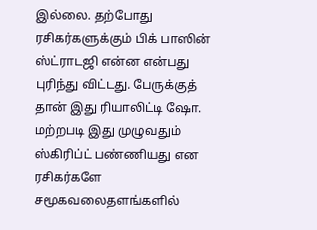இல்லை. தற்போது ரசிகர்களுக்கும் பிக் பாஸின் ஸ்ட்ராடஜி என்ன என்பது புரிந்து விட்டது. பேருக்குத் தான் இது ரியாலிட்டி ஷோ. மற்றபடி இது முழுவதும் ஸ்கிரிப்ட் பண்ணியது என ரசிகர்களே சமூகவலைதளங்களில்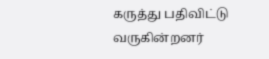கருத்து பதிவிட்டு வருகின்றனர்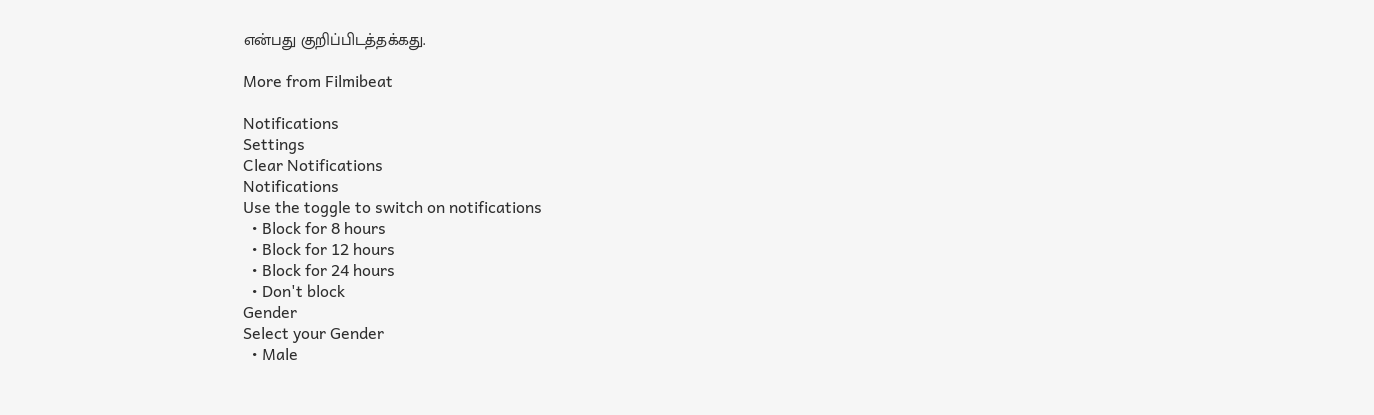என்பது குறிப்பிடத்தக்கது.

More from Filmibeat

Notifications
Settings
Clear Notifications
Notifications
Use the toggle to switch on notifications
  • Block for 8 hours
  • Block for 12 hours
  • Block for 24 hours
  • Don't block
Gender
Select your Gender
  • Male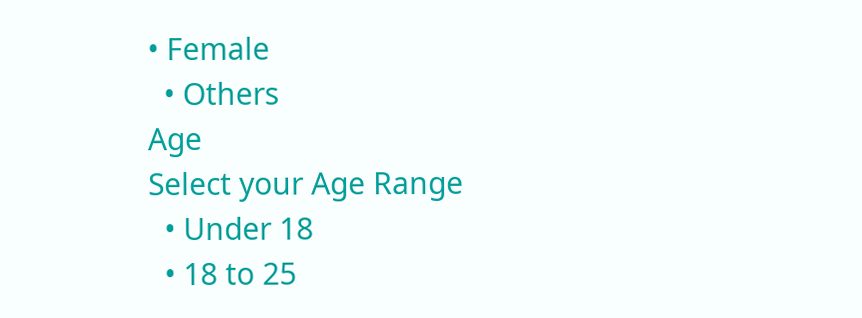• Female
  • Others
Age
Select your Age Range
  • Under 18
  • 18 to 25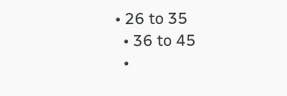• 26 to 35
  • 36 to 45
  •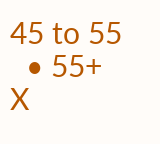45 to 55
  • 55+
X